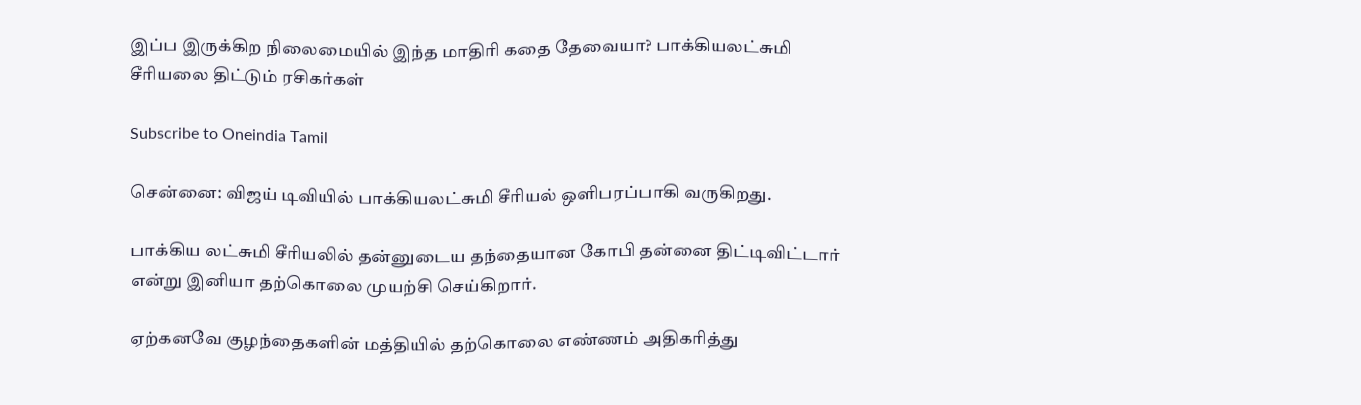இப்ப இருக்கிற நிலைமையில் இந்த மாதிரி கதை தேவையா? பாக்கியலட்சுமி சீரியலை திட்டும் ரசிகர்கள்

Subscribe to Oneindia Tamil

சென்னை: விஜய் டிவியில் பாக்கியலட்சுமி சீரியல் ஒளிபரப்பாகி வருகிறது.

பாக்கிய லட்சுமி சீரியலில் தன்னுடைய தந்தையான கோபி தன்னை திட்டிவிட்டார் என்று இனியா தற்கொலை முயற்சி செய்கிறார்.

ஏற்கனவே குழந்தைகளின் மத்தியில் தற்கொலை எண்ணம் அதிகரித்து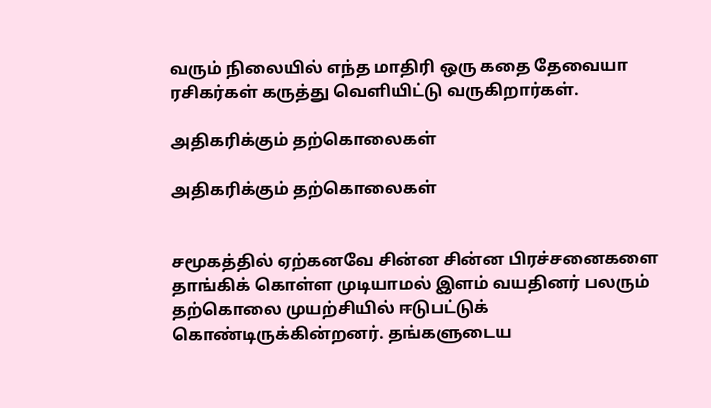வரும் நிலையில் எந்த மாதிரி ஒரு கதை தேவையா ரசிகர்கள் கருத்து வெளியிட்டு வருகிறார்கள்.

அதிகரிக்கும் தற்கொலைகள்

அதிகரிக்கும் தற்கொலைகள்


சமூகத்தில் ஏற்கனவே சின்ன சின்ன பிரச்சனைகளை தாங்கிக் கொள்ள முடியாமல் இளம் வயதினர் பலரும் தற்கொலை முயற்சியில் ஈடுபட்டுக் கொண்டிருக்கின்றனர். தங்களுடைய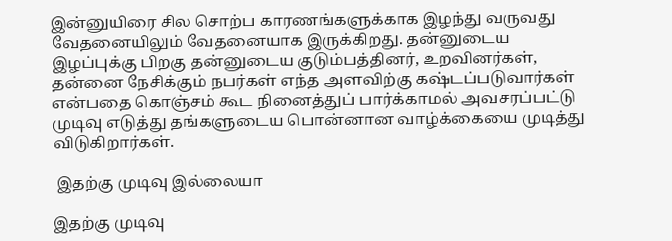இன்னுயிரை சில சொற்ப காரணங்களுக்காக இழந்து வருவது வேதனையிலும் வேதனையாக இருக்கிறது. தன்னுடைய இழப்புக்கு பிறகு தன்னுடைய குடும்பத்தினர், உறவினர்கள், தன்னை நேசிக்கும் நபர்கள் எந்த அளவிற்கு கஷ்டப்படுவார்கள் என்பதை கொஞ்சம் கூட நினைத்துப் பார்க்காமல் அவசரப்பட்டு முடிவு எடுத்து தங்களுடைய பொன்னான வாழ்க்கையை முடித்து விடுகிறார்கள்.

 இதற்கு முடிவு இல்லையா

இதற்கு முடிவு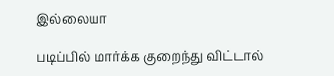இல்லையா

படிப்பில் மார்க்க குறைந்து விட்டால்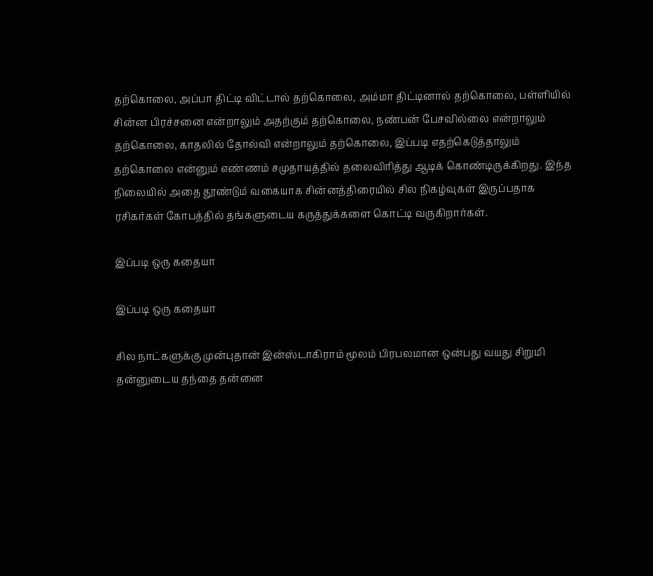தற்கொலை, அப்பா திட்டி விட்டால் தற்கொலை, அம்மா திட்டினால் தற்கொலை, பள்ளியில் சின்ன பிரச்சனை என்றாலும் அதற்கும் தற்கொலை, நண்பன் பேசவில்லை என்றாலும் தற்கொலை, காதலில் தோல்வி என்றாலும் தற்கொலை, இப்படி எதற்கெடுத்தாலும் தற்கொலை என்னும் எண்ணம் சமுதாயத்தில் தலைவிரித்து ஆடிக் கொண்டிருக்கிறது. இந்த நிலையில் அதை தூண்டும் வகையாக சின்னத்திரையில் சில நிகழ்வுகள் இருப்பதாக ரசிகர்கள் கோபத்தில் தங்களுடைய கருத்துக்களை கொட்டி வருகிறார்கள்.

இப்படி ஒரு கதையா

இப்படி ஒரு கதையா

சில நாட்களுக்கு முன்புதான் இன்ஸ்டாகிராம் மூலம் பிரபலமான ஒன்பது வயது சிறுமி தன்னுடைய தந்தை தன்னை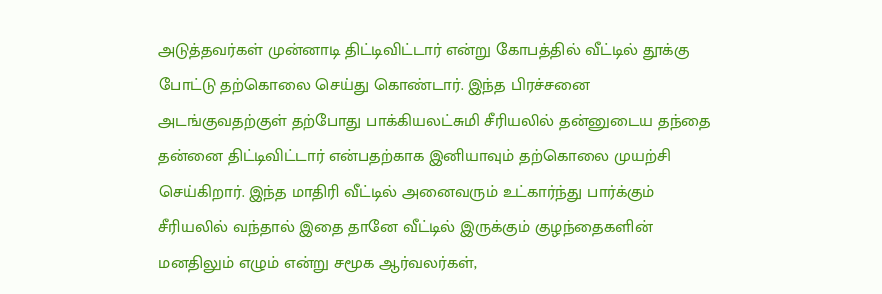அடுத்தவர்கள் முன்னாடி திட்டிவிட்டார் என்று கோபத்தில் வீட்டில் தூக்கு போட்டு தற்கொலை செய்து கொண்டார். இந்த பிரச்சனை அடங்குவதற்குள் தற்போது பாக்கியலட்சுமி சீரியலில் தன்னுடைய தந்தை தன்னை திட்டிவிட்டார் என்பதற்காக இனியாவும் தற்கொலை முயற்சி செய்கிறார். இந்த மாதிரி வீட்டில் அனைவரும் உட்கார்ந்து பார்க்கும் சீரியலில் வந்தால் இதை தானே வீட்டில் இருக்கும் குழந்தைகளின் மனதிலும் எழும் என்று சமூக ஆர்வலர்கள்,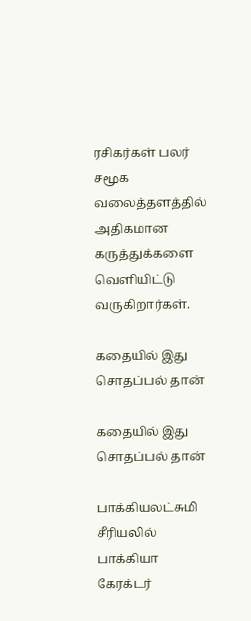ரசிகர்கள் பலர் சமூக வலைத்தளத்தில் அதிகமான கருத்துக்களை வெளியிட்டு வருகிறார்கள்.

கதையில் இது சொதப்பல் தான்

கதையில் இது சொதப்பல் தான்

பாக்கியலட்சுமி சீரியலில் பாக்கியா கேரக்டர்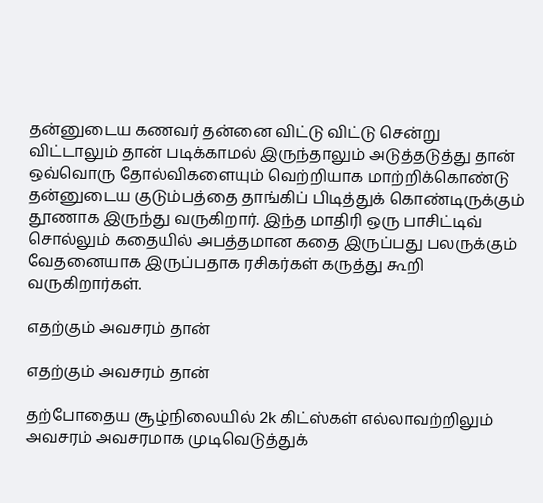தன்னுடைய கணவர் தன்னை விட்டு விட்டு சென்று விட்டாலும் தான் படிக்காமல் இருந்தாலும் அடுத்தடுத்து தான் ஒவ்வொரு தோல்விகளையும் வெற்றியாக மாற்றிக்கொண்டு தன்னுடைய குடும்பத்தை தாங்கிப் பிடித்துக் கொண்டிருக்கும் தூணாக இருந்து வருகிறார். இந்த மாதிரி ஒரு பாசிட்டிவ் சொல்லும் கதையில் அபத்தமான கதை இருப்பது பலருக்கும் வேதனையாக இருப்பதாக ரசிகர்கள் கருத்து கூறி வருகிறார்கள்.

எதற்கும் அவசரம் தான்

எதற்கும் அவசரம் தான்

தற்போதைய சூழ்நிலையில் 2k கிட்ஸ்கள் எல்லாவற்றிலும் அவசரம் அவசரமாக முடிவெடுத்துக்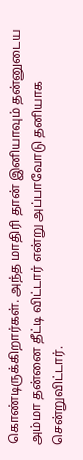கொண்டிருக்கிறார்கள். அந்த மாதிரி தான் இனியாவும் தன்னுடைய அம்மா தன்னை தீட்டி விட்டார் என்று அப்பாவோடு தனியாக சென்றுவிட்டார்.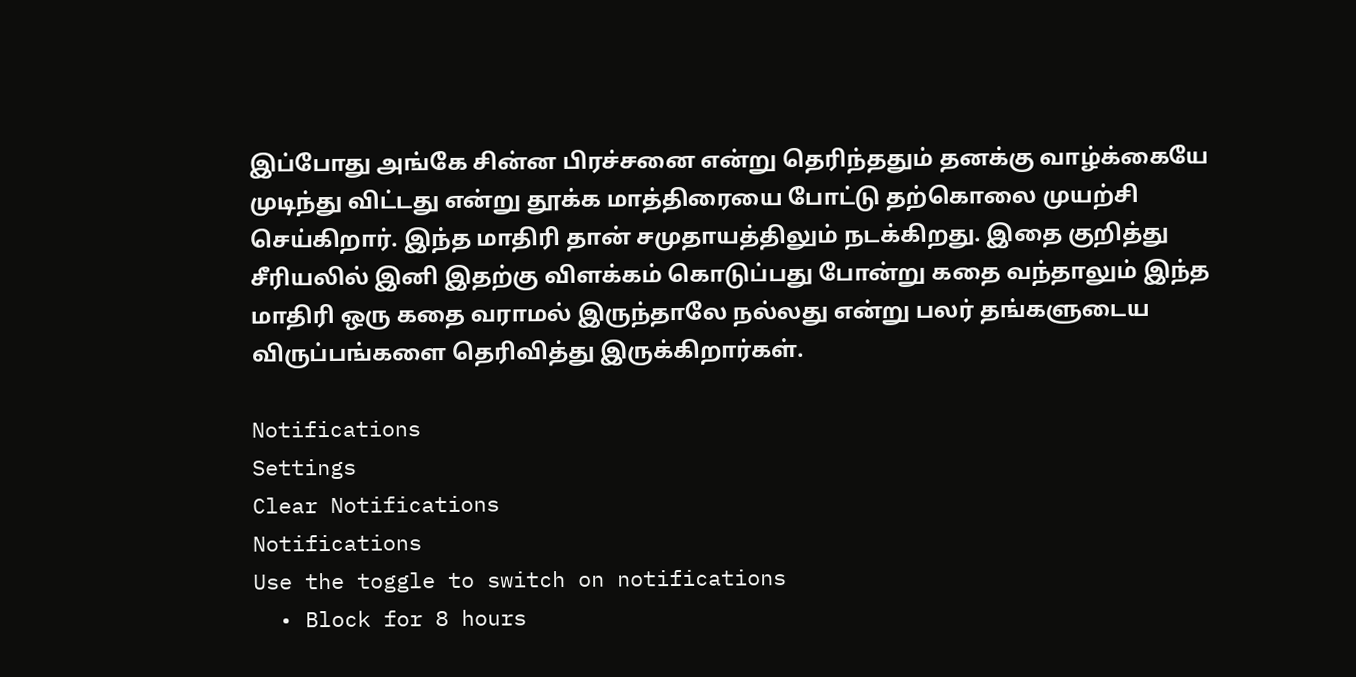இப்போது அங்கே சின்ன பிரச்சனை என்று தெரிந்ததும் தனக்கு வாழ்க்கையே முடிந்து விட்டது என்று தூக்க மாத்திரையை போட்டு தற்கொலை முயற்சி செய்கிறார். இந்த மாதிரி தான் சமுதாயத்திலும் நடக்கிறது. இதை குறித்து சீரியலில் இனி இதற்கு விளக்கம் கொடுப்பது போன்று கதை வந்தாலும் இந்த மாதிரி ஒரு கதை வராமல் இருந்தாலே நல்லது என்று பலர் தங்களுடைய விருப்பங்களை தெரிவித்து இருக்கிறார்கள்.

Notifications
Settings
Clear Notifications
Notifications
Use the toggle to switch on notifications
  • Block for 8 hours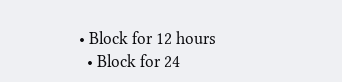• Block for 12 hours
  • Block for 24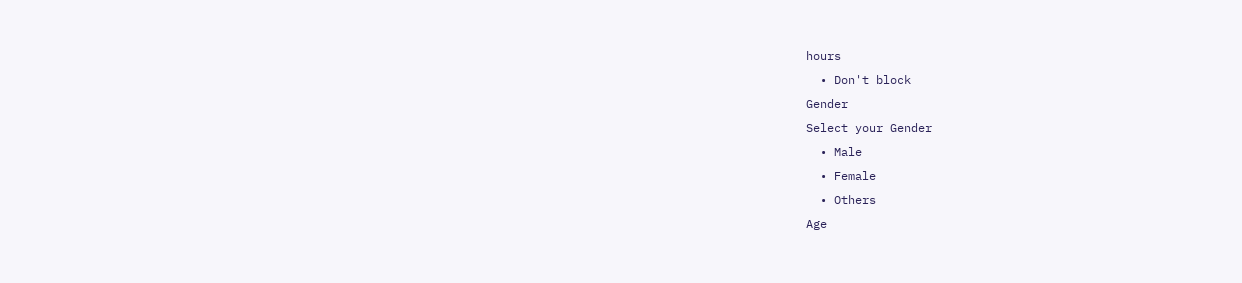hours
  • Don't block
Gender
Select your Gender
  • Male
  • Female
  • Others
Age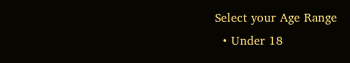Select your Age Range
  • Under 18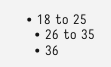• 18 to 25
  • 26 to 35
  • 36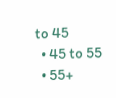to 45
  • 45 to 55
  • 55+